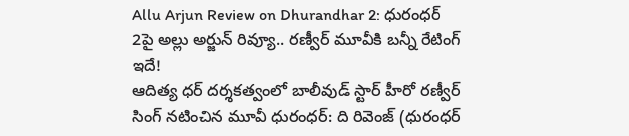Allu Arjun Review on Dhurandhar 2: ధురంధర్ 2పై అల్లు అర్జున్ రివ్యూ.. రణ్వీర్ మూవీకి బన్నీ రేటింగ్ ఇదే!
ఆదిత్య ధర్ దర్శకత్వంలో బాలీవుడ్ స్టార్ హీరో రణ్వీర్ సింగ్ నటించిన మూవీ ధురంధర్: ది రివెంజ్ (ధురంధర్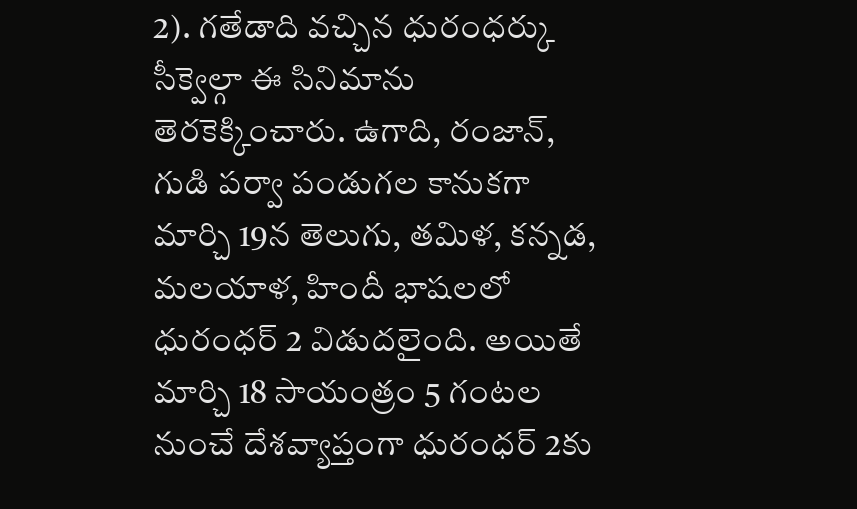2). గతేడాది వచ్చిన ధురంధర్కు సీక్వెల్గా ఈ సినిమాను తెరకెక్కించారు. ఉగాది, రంజాన్, గుడి పర్వా పండుగల కానుకగా మార్చి 19న తెలుగు, తమిళ, కన్నడ, మలయాళ, హిందీ భాషలలో ధురంధర్ 2 విడుదలైంది. అయితే మార్చి 18 సాయంత్రం 5 గంటల నుంచే దేశవ్యాప్తంగా ధురంధర్ 2కు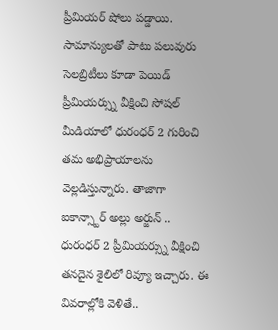ప్రీమియర్ షోలు పడ్డాయి. సామాన్యులతో పాటు పలువురు సెలబ్రిటీలు కూడా పెయిడ్ ప్రీమియర్స్ను వీక్షించి సోషల్ మీడియాలో ధురంధర్ 2 గురించి తమ అభిప్రాయాలను వెల్లడిస్తున్నారు. తాజాగా ఐకాన్స్టార్ అల్లు అర్జున్ .. ధురంధర్ 2 ప్రీమియర్స్ను వీక్షించి తనదైన శైలిలో రివ్యూ ఇచ్చారు. ఈ వివరాల్లోకి వెళితే..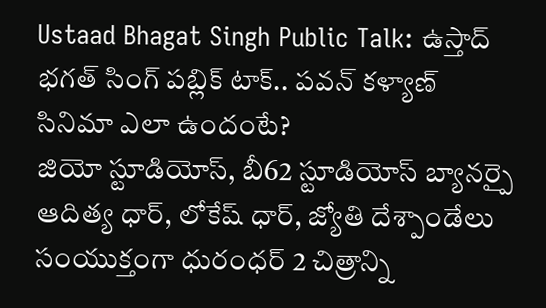Ustaad Bhagat Singh Public Talk: ఉస్తాద్ భగత్ సింగ్ పబ్లిక్ టాక్.. పవన్ కళ్యాణ్ సినిమా ఎలా ఉందంటే?
జియో స్టూడియోస్, బీ62 స్టూడియోస్ బ్యానర్పై ఆదిత్య ధార్, లోకేష్ ధార్, జ్యోతి దేశ్పాండేలు సంయుక్తంగా ధురంధర్ 2 చిత్రాన్ని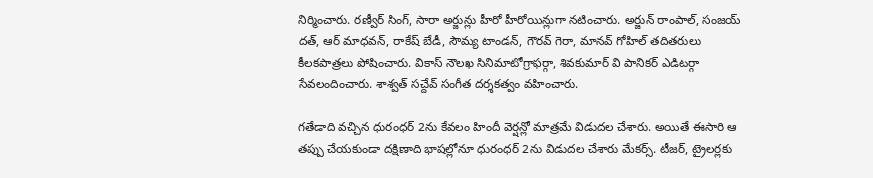నిర్మించారు. రణ్వీర్ సింగ్, సారా అర్జున్లు హీరో హీరోయిన్లుగా నటించారు. అర్జున్ రాంపాల్, సంజయ్ దత్, ఆర్ మాధవన్, రాకేష్ బేడీ, సౌమ్య టాండన్, గౌరవ్ గెరా, మానవ్ గోహిల్ తదితరులు కీలకపాత్రలు పోషించారు. వికాస్ నౌలఖ సినిమాటోగ్రాఫర్గా, శివకుమార్ వి పానికర్ ఎడిటర్గా సేవలందించారు. శాశ్వత్ సచ్దేవ్ సంగీత దర్శకత్వం వహించారు.

గతేడాది వచ్చిన ధురంధర్ 2ను కేవలం హిందీ వెర్షన్లో మాత్రమే విడుదల చేశారు. అయితే ఈసారి ఆ తప్పు చేయకుండా దక్షిణాది భాషల్లోనూ ధురంధర్ 2ను విడుదల చేశారు మేకర్స్. టీజర్, ట్రైలర్లకు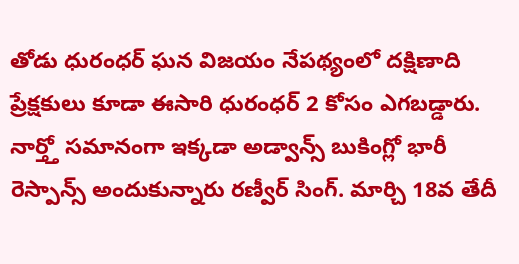తోడు ధురంధర్ ఘన విజయం నేపథ్యంలో దక్షిణాది ప్రేక్షకులు కూడా ఈసారి ధురంధర్ 2 కోసం ఎగబడ్డారు. నార్త్తో సమానంగా ఇక్కడా అడ్వాన్స్ బుకింగ్లో భారీ రెస్పాన్స్ అందుకున్నారు రణ్వీర్ సింగ్. మార్చి 18వ తేదీ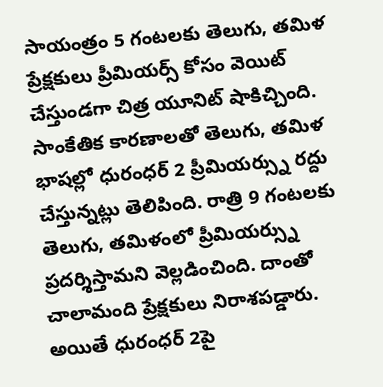సాయంత్రం 5 గంటలకు తెలుగు, తమిళ ప్రేక్షకులు ప్రీమియర్స్ కోసం వెయిట్ చేస్తుండగా చిత్ర యూనిట్ షాకిచ్చింది. సాంకేతిక కారణాలతో తెలుగు, తమిళ భాషల్లో ధురంధర్ 2 ప్రీమియర్స్ను రద్దు చేస్తున్నట్లు తెలిపింది. రాత్రి 9 గంటలకు తెలుగు, తమిళంలో ప్రీమియర్స్ను ప్రదర్శిస్తామని వెల్లడించింది. దాంతో చాలామంది ప్రేక్షకులు నిరాశపడ్డారు. అయితే ధురంధర్ 2పై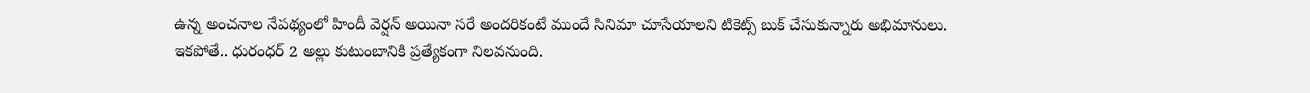ఉన్న అంచనాల నేపథ్యంలో హిందీ వెర్షన్ అయినా సరే అందరికంటే ముందే సినిమా చూసేయాలని టికెట్స్ బుక్ చేసుకున్నారు అభిమానులు.
ఇకపోతే.. ధురంధర్ 2 అల్లు కుటుంబానికి ప్రత్యేకంగా నిలవనుంది.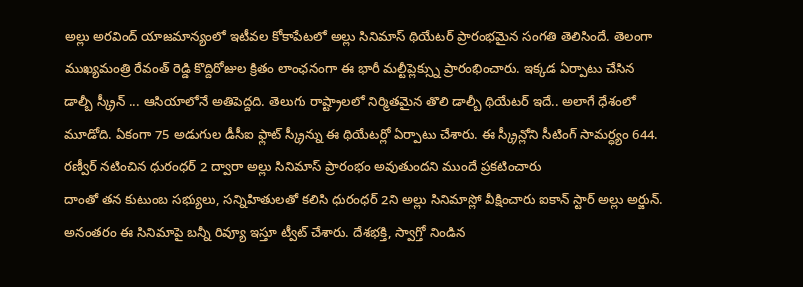అల్లు అరవింద్ యాజమాన్యంలో ఇటీవల కోకాపేటలో అల్లు సినిమాస్ థియేటర్ ప్రారంభమైన సంగతి తెలిసిందే. తెలంగా ముఖ్యమంత్రి రేవంత్ రెడ్డి కొద్దిరోజుల క్రితం లాంఛనంగా ఈ భారీ మల్టీప్లెక్స్ను ప్రారంభించారు. ఇక్కడ ఏర్పాటు చేసిన డాల్బీ స్క్రీన్ ... ఆసియాలోనే అతిపెద్దది. తెలుగు రాష్ట్రాలలో నిర్మితమైన తొలి డాల్బీ థియేటర్ ఇదే.. అలాగే ధేశంలో మూడోది. ఏకంగా 75 అడుగుల డీసీఐ ఫ్లాట్ స్క్రీన్ను ఈ థియేటర్లో ఏర్పాటు చేశారు. ఈ స్క్రీన్లోని సీటింగ్ సామర్ధ్యం 644. రణ్వీర్ నటించిన ధురంధర్ 2 ద్వారా అల్లు సినిమాస్ ప్రారంభం అవుతుందని ముందే ప్రకటించారు
దాంతో తన కుటుంబ సభ్యులు, సన్నిహితులతో కలిసి ధురంధర్ 2ని అల్లు సినిమాస్లో వీక్షించారు ఐకాన్ స్టార్ అల్లు అర్జున్. అనంతరం ఈ సినిమాపై బన్నీ రివ్యూ ఇస్తూ ట్వీట్ చేశారు. దేశభక్తి, స్వాగ్తో నిండిన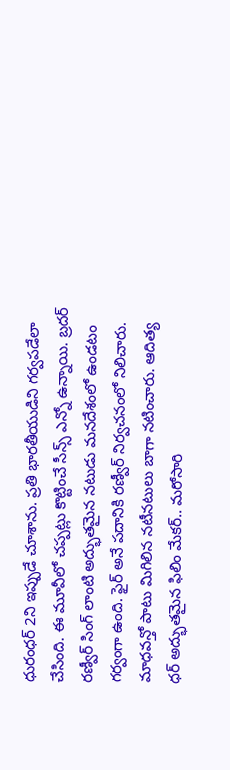ధురంధర్ 2ని ఇప్పుడే చూశాను. ప్రతి భారతీయుడిని గర్వపడేలా చేసింది. ఈ మూవీలో చప్పట్లు కొట్టించే సీన్స్ ఎన్నో ఉన్నాయి. బ్రదర్ రణ్వీర్ సింగ్ లాంటి అద్భుతమైన నటుడు మనదేశంలో ఉండటం గర్వంగా ఉంది. ఫైర్ అనే పదానికి రణ్వీర్ నిర్వచనంలో నిలిచారు. మాధవన్తో పాటు మిగిలిన నటీనటులు బాగా నటించారు. ఆదిత్య ధర్ అద్భుతమైన ఫిలిం మేకర్.. మరోసారి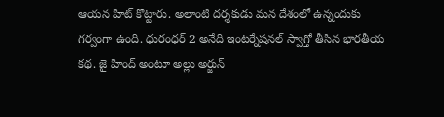ఆయన హిట్ కొట్టారు. అలాంటి దర్శకుడు మన దేశంలో ఉన్నందుకు గర్వంగా ఉంది. ధురంధర్ 2 అనేది ఇంటర్నేషనల్ స్వాగ్తో తీసిన భారతీయ కథ. జై హింద్ అంటూ అల్లు అర్జున్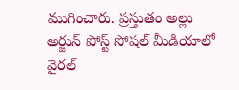ముగించారు. ప్రస్తుతం అల్లు అర్జున్ పోస్ట్ సోషల్ మీడియాలో వైరల్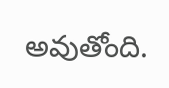అవుతోంది.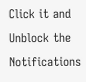Click it and Unblock the Notifications